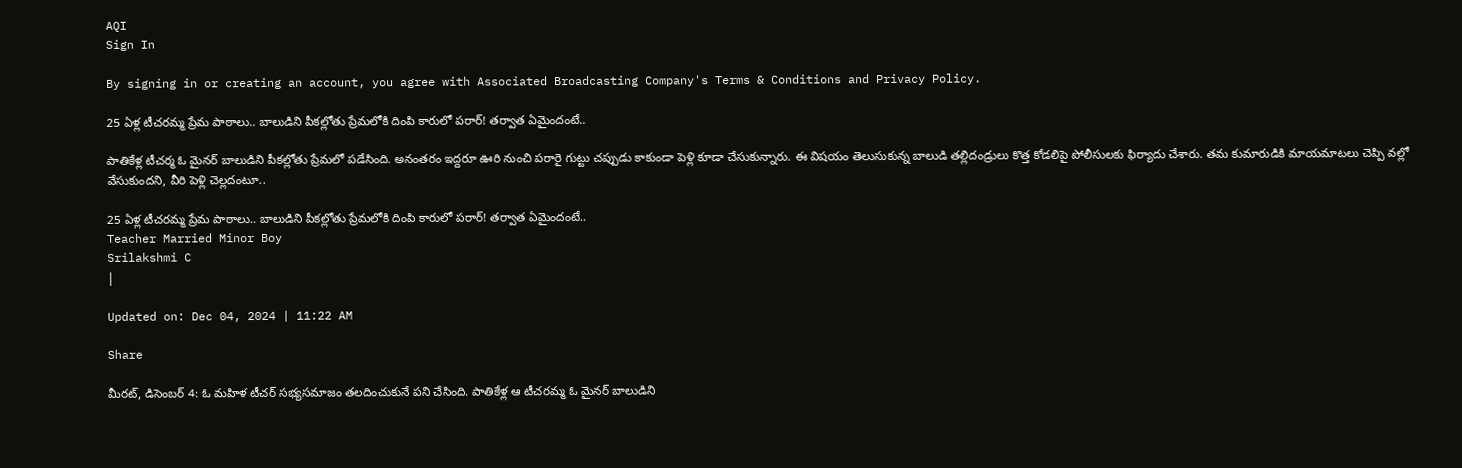AQI
Sign In

By signing in or creating an account, you agree with Associated Broadcasting Company's Terms & Conditions and Privacy Policy.

25 ఏళ్ల టీచరమ్మ ప్రేమ పాఠాలు.. బాలుడిని పీకల్లోతు ప్రేమలోకి దింపి కారులో పరార్! తర్వాత ఏమైందంటే..

పాతికేళ్ల టీచర్మ ఓ మైనర్ బాలుడిని పీకల్లోతు ప్రేమలో పడేసింది. అనంతరం ఇద్దరూ ఊరి నుంచి పరారై గుట్టు చప్పుడు కాకుండా పెళ్లి కూడా చేసుకున్నారు. ఈ విషయం తెలుసుకున్న బాలుడి తల్లిదండ్రులు కొత్త కోడలిపై పోలీసులకు ఫిర్యాదు చేశారు. తమ కుమారుడికి మాయమాటలు చెప్పి వల్లో వేసుకుందని, వీరి పెళ్లి చెల్లదంటూ..

25 ఏళ్ల టీచరమ్మ ప్రేమ పాఠాలు.. బాలుడిని పీకల్లోతు ప్రేమలోకి దింపి కారులో పరార్! తర్వాత ఏమైందంటే..
Teacher Married Minor Boy
Srilakshmi C
|

Updated on: Dec 04, 2024 | 11:22 AM

Share

మీరట్‌, డిసెంబర్‌ 4: ఓ మహిళ టీచర్ సభ్యసమాజం తలదించుకునే పని చేసింది. పాతికేళ్ల ఆ టీచరమ్మ ఓ మైనర్‌ బాలుడిని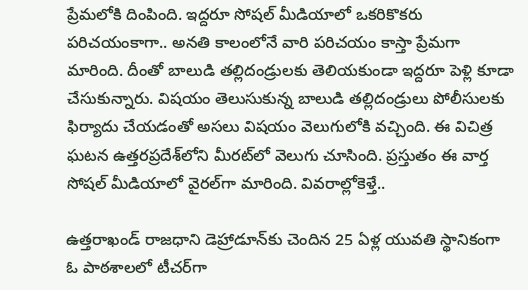ప్రేమలోకి దింపింది. ఇద్దరూ సోషల్‌ మీడియాలో ఒకరికొకరు పరిచయంకాగా.. అనతి కాలంలోనే వారి పరిచయం కాస్తా ప్రేమగా మారింది. దీంతో బాలుడి తల్లిదండ్రులకు తెలియకుండా ఇద్దరూ పెళ్లి కూడా చేసుకున్నారు. విషయం తెలుసుకున్న బాలుడి తల్లిదండ్రులు పోలీసులకు ఫిర్యాదు చేయడంతో అసలు విషయం వెలుగులోకి వచ్చింది. ఈ విచిత్ర ఘటన ఉత్తరప్రదేశ్‌లోని మీరట్‌లో వెలుగు చూసింది. ప్రస్తుతం ఈ వార్త సోషల్‌ మీడియాలో వైరల్‌గా మారింది. వివరాల్లోకెళ్తే..

ఉత్తరాఖండ్‌ రాజధాని డెహ్రాడూన్‌కు చెందిన 25 ఏళ్ల యువతి స్థానికంగా ఓ పాఠశాలలో టీచర్‌గా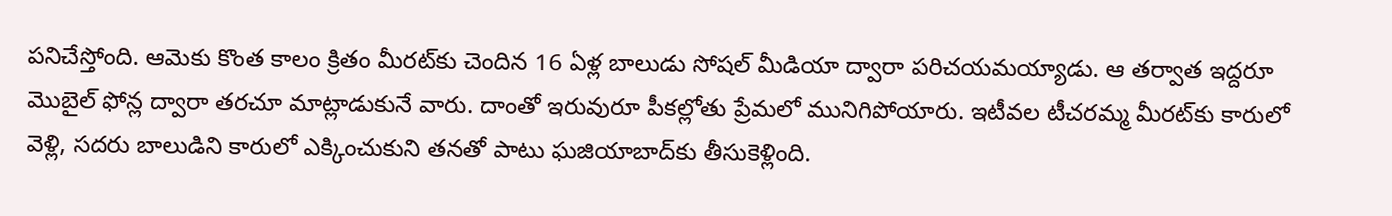పనిచేస్తోంది. ఆమెకు కొంత కాలం క్రితం మీరట్‌కు చెందిన 16 ఏళ్ల బాలుడు సోషల్ మీడియా ద్వారా పరిచయమయ్యాడు. ఆ తర్వాత ఇద్దరూ మొబైల్‌ ఫోన్ల ద్వారా తరచూ మాట్లాడుకునే వారు. దాంతో ఇరువురూ పీకల్లోతు ప్రేమలో మునిగిపోయారు. ఇటీవల టీచరమ్మ మీరట్‌కు కారులో వెళ్లి, సదరు బాలుడిని కారులో ఎక్కించుకుని తనతో పాటు ఘజియాబాద్‌కు తీసుకెళ్లింది.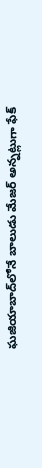ఘజియాబాద్‌లోనే బాలుడు మేజర్‌ అన్నట్లుగా ఫేక్‌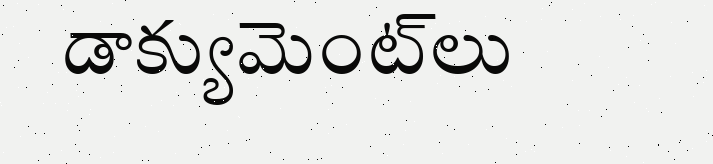డాక్యుమెంట్‌లు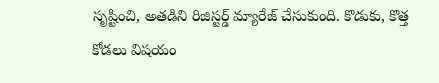సృష్టించి, అతడిని రిజిస్టర్డ్‌ మ్యారేజ్‌ చేసుకుంది. కొడుకు, కొత్త కోడలు విషయం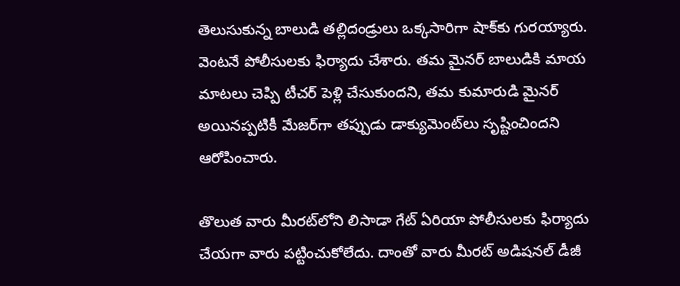తెలుసుకున్న బాలుడి తల్లిదండ్రులు ఒక్కసారిగా షాక్‌కు గురయ్యారు. వెంటనే పోలీసులకు ఫిర్యాదు చేశారు. తమ మైనర్‌ బాలుడికి మాయ మాటలు చెప్పి టీచర్‌ పెళ్లి చేసుకుందని, తమ కుమారుడి మైనర్‌ అయినప్పటికీ మేజర్‌గా తప్పుడు డాక్యుమెంట్‌లు సృష్టించిందని ఆరోపించారు.

తొలుత వారు మీరట్‌లోని లిసాడా గేట్‌ ఏరియా పోలీసులకు ఫిర్యాదు చేయగా వారు పట్టించుకోలేదు. దాంతో వారు మీరట్‌ అడిషనల్‌ డీజీ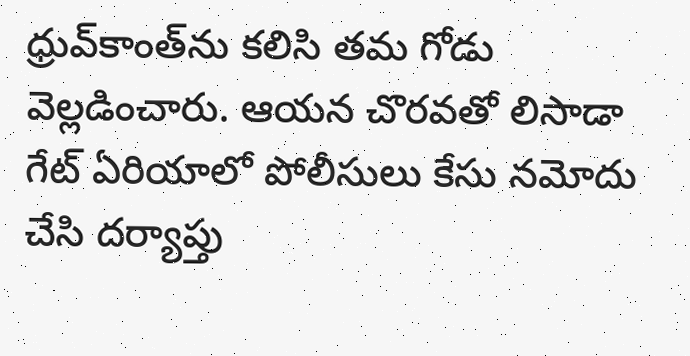ధ్రువ్‌కాంత్‌ను కలిసి తమ గోడు వెల్లడించారు. ఆయన చొరవతో లిసాడా గేట్‌ ఏరియాలో పోలీసులు కేసు నమోదు చేసి దర్యాప్తు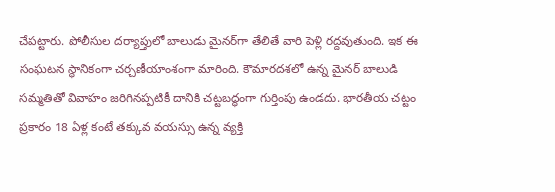చేపట్టారు. పోలీసుల దర్యాప్తులో బాలుడు మైనర్‌గా తేలితే వారి పెళ్లి రద్దవుతుంది. ఇక ఈ సంఘటన స్థానికంగా చర్చణీయాంశంగా మారింది. కౌమారదశలో ఉన్న మైనర్ బాలుడి సమ్మతితో వివాహం జరిగినప్పటికీ దానికి చట్టబద్ధంగా గుర్తింపు ఉండదు. భారతీయ చట్టం ప్రకారం 18 ఏళ్ల కంటే తక్కువ వయస్సు ఉన్న వ్యక్తి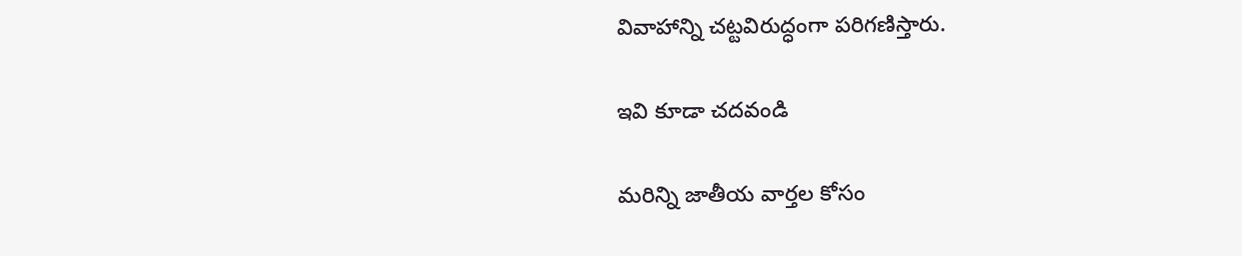వివాహాన్ని చట్టవిరుద్ధంగా పరిగణిస్తారు.

ఇవి కూడా చదవండి

మరిన్ని జాతీయ వార్తల కోసం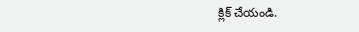క్లిక్‌ చేయండి.